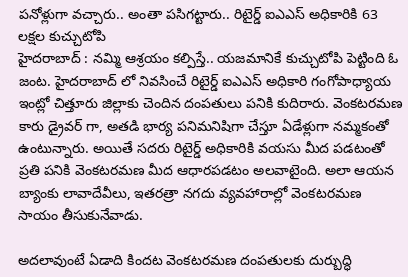పనోళ్లుగా వచ్చారు.. అంతా పసిగట్టారు.. రిటైర్డ్ ఐఎఎస్ అధికారికి 63 లక్షల కుచ్చుటోపి
హైదరాబాద్ : నమ్మి ఆశ్రయం కల్పిస్తే.. యజమానికే కుచ్చుటోపి పెట్టింది ఓ జంట. హైదరాబాద్ లో నివసించే రిటైర్డ్ ఐఎఎస్ అధికారి గంగోపాధ్యాయ ఇంట్లో చిత్తూరు జిల్లాకు చెందిన దంపతులు పనికి కుదిరారు. వెంకటరమణ కారు డ్రైవర్ గా, అతడి భార్య పనిమనిషిగా చేస్తూ ఏడేళ్లుగా నమ్మకంతో ఉంటున్నారు. అయితే సదరు రిటైర్డ్ అధికారికి వయసు మీద పడటంతో ప్రతి పనికి వెంకటరమణ మీద ఆధారపడటం అలవాటైంది. అలా ఆయన బ్యాంకు లావాదేవీలు, ఇతరత్రా నగదు వ్యవహారాల్లో వెంకటరమణ సాయం తీసుకునేవాడు.

అదలావుంటే ఏడాది కిందట వెంకటరమణ దంపతులకు దుర్బుద్ధి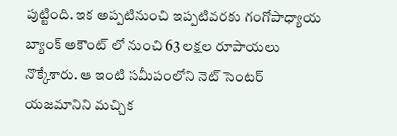పుట్టింది. ఇక అప్పటినుంచి ఇప్పటివరకు గంగోపాధ్యాయ బ్యాంక్ అకౌంట్ లో నుంచి 63 లక్షల రూపాయలు నొక్కేశారు. ఆ ఇంటి సమీపంలోని నెట్ సెంటర్ యజమానిని మచ్చిక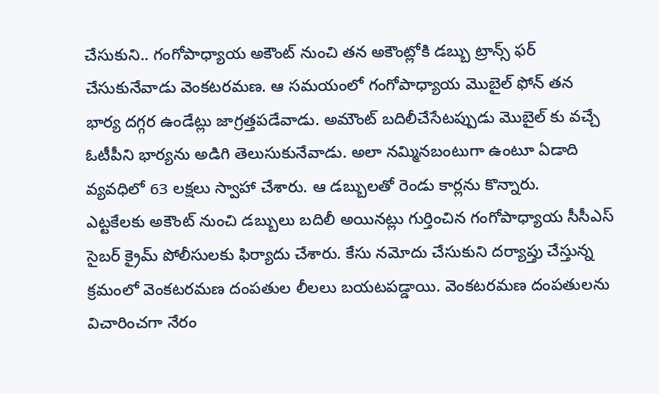చేసుకుని.. గంగోపాధ్యాయ అకౌంట్ నుంచి తన అకౌంట్లోకి డబ్బు ట్రాన్స్ ఫర్ చేసుకునేవాడు వెంకటరమణ. ఆ సమయంలో గంగోపాధ్యాయ మొబైల్ ఫోన్ తన భార్య దగ్గర ఉండేట్లు జాగ్రత్తపడేవాడు. అమౌంట్ బదిలీచేసేటప్పుడు మొబైల్ కు వచ్చే ఓటీపీని భార్యను అడిగి తెలుసుకునేవాడు. అలా నమ్మినబంటుగా ఉంటూ ఏడాది వ్యవధిలో 63 లక్షలు స్వాహా చేశారు. ఆ డబ్బులతో రెండు కార్లను కొన్నారు.
ఎట్టకేలకు అకౌంట్ నుంచి డబ్బులు బదిలీ అయినట్లు గుర్తించిన గంగోపాధ్యాయ సీసీఎస్ సైబర్ క్రైమ్ పోలీసులకు ఫిర్యాదు చేశారు. కేసు నమోదు చేసుకుని దర్యాప్తు చేస్తున్న క్రమంలో వెంకటరమణ దంపతుల లీలలు బయటపడ్డాయి. వెంకటరమణ దంపతులను విచారించగా నేరం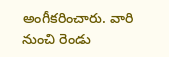అంగీకరించారు. వారి నుంచి రెండు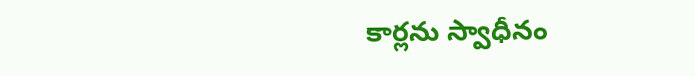కార్లను స్వాధీనం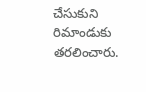చేసుకుని రిమాండుకు తరలించారు.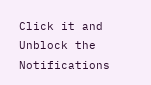Click it and Unblock the Notifications